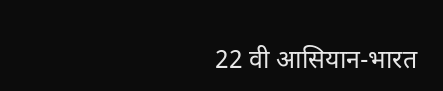22 वी आसियान-भारत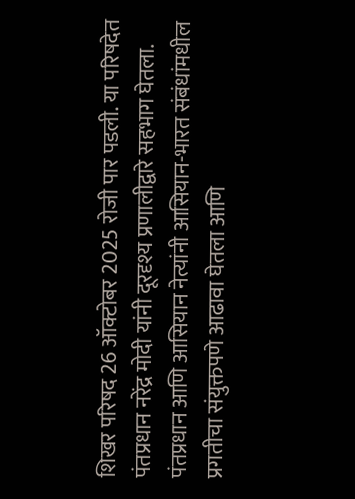शिखर परिषद 26 ऑक्टोबर 2025 रोजी पार पडली. या परिषदेत पंतप्रधान नरेंद्र मोदी यांनी दूरदृश्य प्रणालीद्वारे सहभाग घेतला. पंतप्रधान आणि आसियान नेत्यांनी आसियान-भारत संबंधांमधील प्रगतीचा संयुक्तपणे आढावा घेतला आणि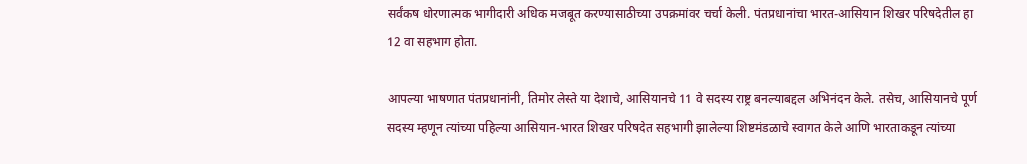सर्वंकष धोरणात्मक भागीदारी अधिक मजबूत करण्यासाठीच्या उपक्रमांवर चर्चा केली. पंतप्रधानांचा भारत-आसियान शिखर परिषदेतील हा 12 वा सहभाग होता.

आपल्या भाषणात पंतप्रधानांनी, तिमोर लेस्ते या देशाचे, आसियानचे 11 वे सदस्य राष्ट्र बनल्याबद्दल अभिनंदन केले. तसेच, आसियानचे पूर्ण सदस्य म्हणून त्यांच्या पहिल्या आसियान-भारत शिखर परिषदेत सहभागी झालेल्या शिष्टमंडळाचे स्वागत केले आणि भारताकडून त्यांच्या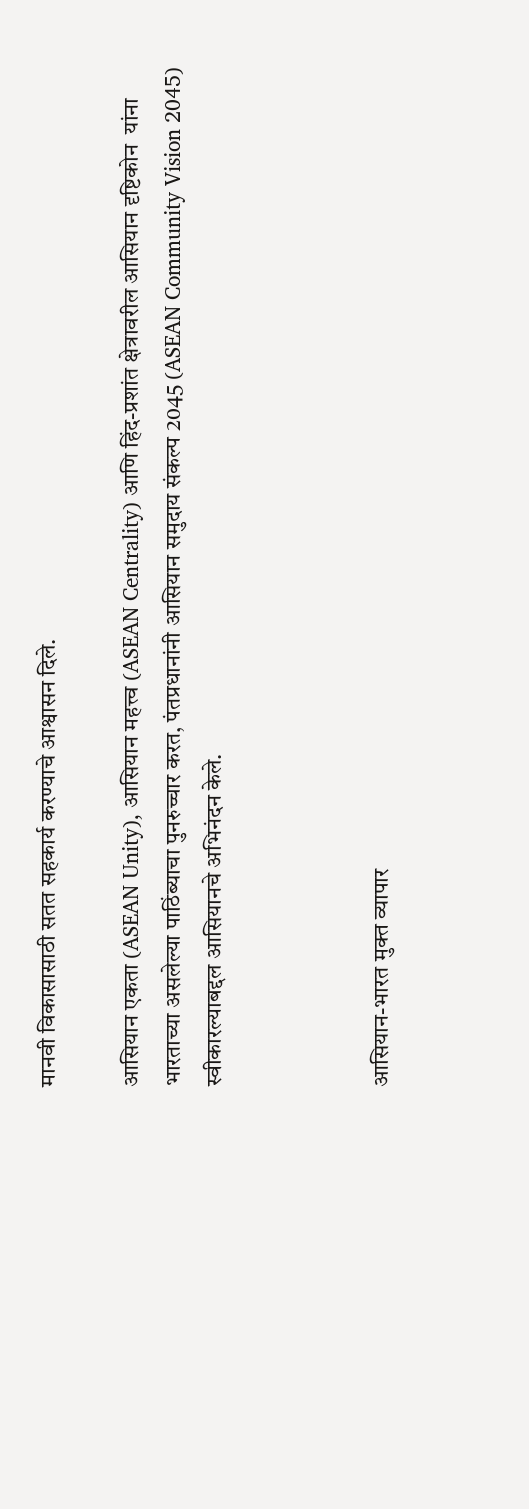मानवी विकासासाठी सतत सहकार्य करण्याचे आश्वासन दिले.

आसियान एकता (ASEAN Unity), आसियान महत्त्व (ASEAN Centrality) आणि हिंद-प्रशांत क्षेत्रावरील आसियान दृष्टिकोन  यांना भारताच्या असलेल्या पाठिंब्याचा पुनरुच्चार करत, पंतप्रधानांनी आसियान समुदाय संकल्प 2045 (ASEAN Community Vision 2045) स्वीकारल्याबद्दल आसियानचे अभिनंदन केले.



आसियान-भारत मुक्त व्यापार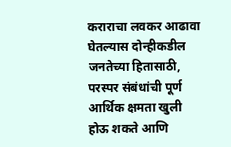कराराचा लवकर आढावा घेतल्यास दोन्हीकडील जनतेच्या हितासाठी, परस्पर संबंधांची पूर्ण आर्थिक क्षमता खुली होऊ शकते आणि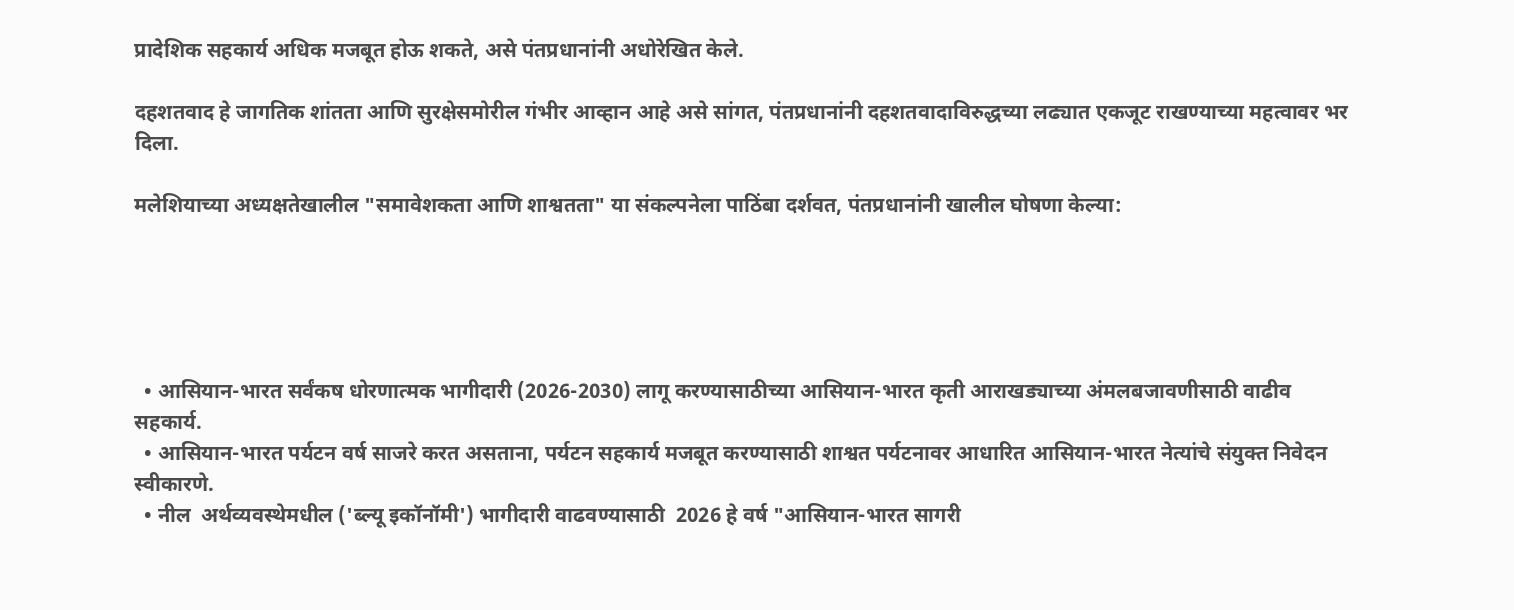प्रादेशिक सहकार्य अधिक मजबूत होऊ शकते, असे पंतप्रधानांनी अधोरेखित केले.

दहशतवाद हे जागतिक शांतता आणि सुरक्षेसमोरील गंभीर आव्हान आहे असे सांगत, पंतप्रधानांनी दहशतवादाविरुद्धच्या लढ्यात एकजूट राखण्याच्या महत्वावर भर  दिला.

मलेशियाच्या अध्यक्षतेखालील "समावेशकता आणि शाश्वतता" या संकल्पनेला पाठिंबा दर्शवत, पंतप्रधानांनी खालील घोषणा केल्या:





  • आसियान-भारत सर्वंकष धोरणात्मक भागीदारी (2026-2030) लागू करण्यासाठीच्या आसियान-भारत कृती आराखड्याच्या अंमलबजावणीसाठी वाढीव सहकार्य.
  • आसियान-भारत पर्यटन वर्ष साजरे करत असताना, पर्यटन सहकार्य मजबूत करण्यासाठी शाश्वत पर्यटनावर आधारित आसियान-भारत नेत्यांचे संयुक्त निवेदन  स्वीकारणे.
  • नील  अर्थव्यवस्थेमधील ('ब्ल्यू इकॉनॉमी') भागीदारी वाढवण्यासाठी  2026 हे वर्ष "आसियान-भारत सागरी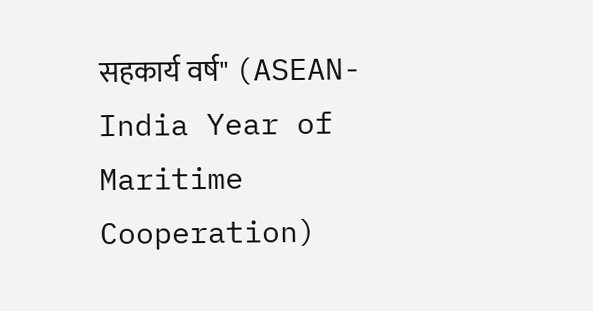सहकार्य वर्ष" (ASEAN-India Year of Maritime Cooperation)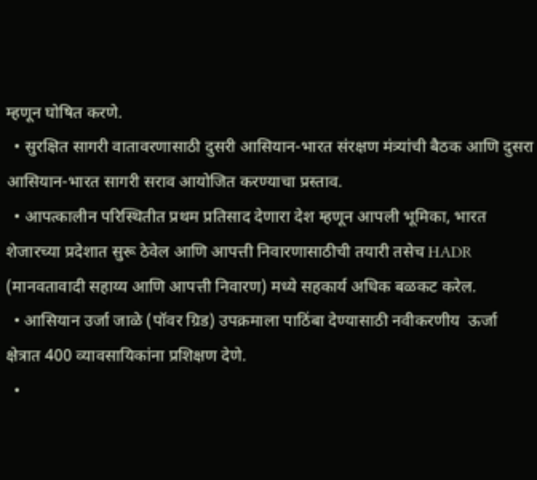म्हणून घोषित करणे.
  • सुरक्षित सागरी वातावरणासाठी दुसरी आसियान-भारत संरक्षण मंत्र्यांची बैठक आणि दुसरा आसियान-भारत सागरी सराव आयोजित करण्याचा प्रस्ताव.
  • आपत्कालीन परिस्थितीत प्रथम प्रतिसाद देणारा देश म्हणून आपली भूमिका, भारत शेजारच्या प्रदेशात सुरू ठेवेल आणि आपत्ती निवारणासाठीची तयारी तसेच HADR (मानवतावादी सहाय्य आणि आपत्ती निवारण) मध्ये सहकार्य अधिक बळकट करेल.
  • आसियान उर्जा जाळे (पॉवर ग्रिड) उपक्रमाला पाठिंबा देण्यासाठी नवीकरणीय  ऊर्जा  क्षेत्रात 400 व्यावसायिकांना प्रशिक्षण देणे.
  •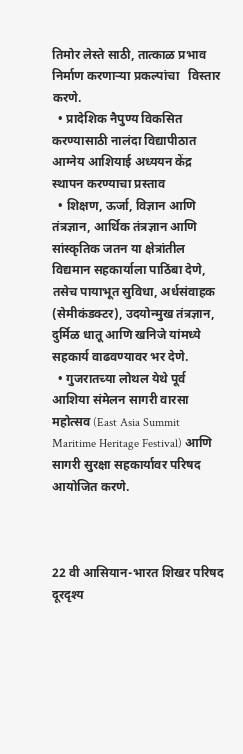तिमोर लेस्ते साठी, तात्काळ प्रभाव निर्माण करणाऱ्या प्रकल्पांचा   विस्तार करणे.
  • प्रादेशिक नैपुण्य विकसित करण्यासाठी नालंदा विद्यापीठात आग्नेय आशियाई अध्ययन केंद्र स्थापन करण्याचा प्रस्ताव
  • शिक्षण, ऊर्जा, विज्ञान आणि तंत्रज्ञान, आर्थिक तंत्रज्ञान आणि सांस्कृतिक जतन या क्षेत्रांतील विद्यमान सहकार्याला पाठिंबा देणे, तसेच पायाभूत सुविधा, अर्धसंवाहक (सेमीकंडक्टर), उदयोन्मुख तंत्रज्ञान, दुर्मिळ धातू आणि खनिजे यांमध्ये सहकार्य वाढवण्यावर भर देणे.
  • गुजरातच्या लोथल येथे पूर्व आशिया संमेलन सागरी वारसा महोत्सव (East Asia Summit Maritime Heritage Festival) आणि सागरी सुरक्षा सहकार्यावर परिषद आयोजित करणे.



22 वी आसियान-भारत शिखर परिषद दूरदृश्य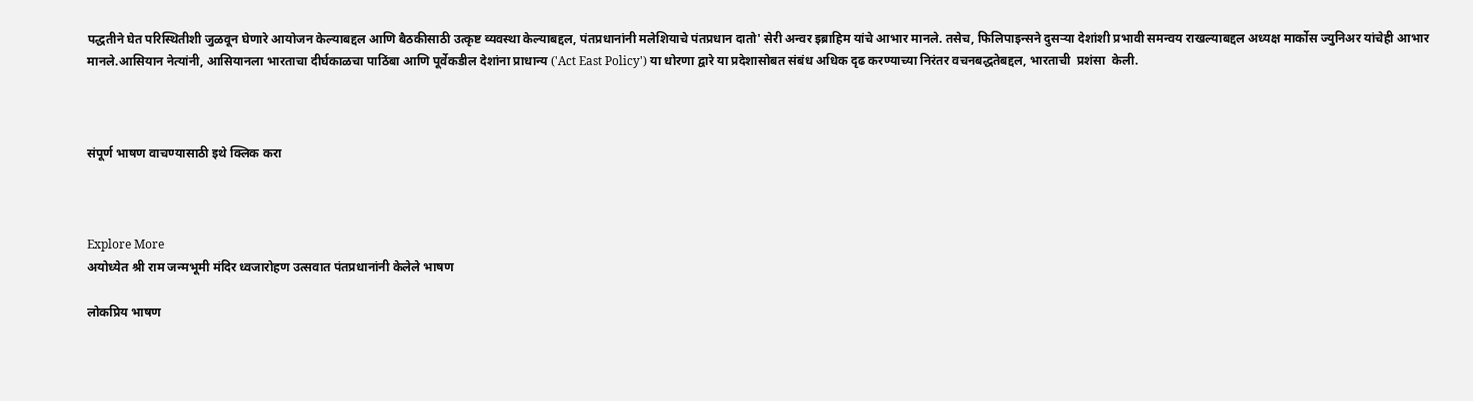पद्धतीने घेत परिस्थितीशी जुळवून घेणारे आयोजन केल्याबद्दल आणि बैठकीसाठी उत्कृष्ट व्यवस्था केल्याबद्दल, पंतप्रधानांनी मलेशियाचे पंतप्रधान दातो' सेरी अन्वर इब्राहिम यांचे आभार मानले. तसेच, फिलिपाइन्सने दुसऱ्या देशांशी प्रभावी समन्वय राखल्याबद्दल अध्यक्ष मार्कोस ज्युनिअर यांचेही आभार मानले.आसियान नेत्यांनी, आसियानला भारताचा दीर्घकाळचा पाठिंबा आणि पूर्वेकडील देशांना प्राधान्य ('Act East Policy') या धोरणा द्वारे या प्रदेशासोबत संबंध अधिक दृढ करण्याच्या निरंतर वचनबद्धतेबद्दल, भारताची  प्रशंसा  केली.



संपूर्ण भाषण वाचण्यासाठी इथे क्लिक करा



Explore More
अयोध्येत श्री राम जन्मभूमी मंदिर ध्वजारोहण उत्सवात पंतप्रधानांनी केलेले भाषण

लोकप्रिय भाषण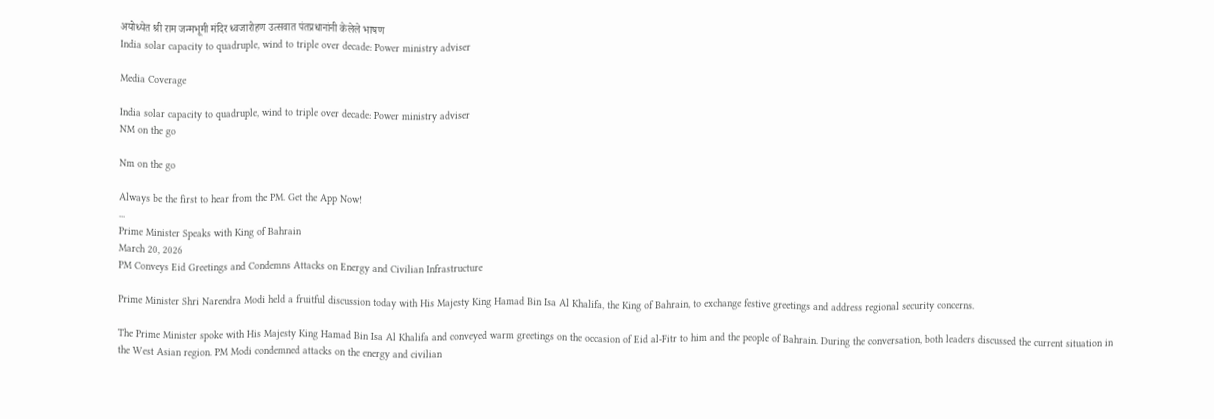अयोध्येत श्री राम जन्मभूमी मंदिर ध्वजारोहण उत्सवात पंतप्रधानांनी केलेले भाषण
India solar capacity to quadruple, wind to triple over decade: Power ministry adviser

Media Coverage

India solar capacity to quadruple, wind to triple over decade: Power ministry adviser
NM on the go

Nm on the go

Always be the first to hear from the PM. Get the App Now!
...
Prime Minister Speaks with King of Bahrain
March 20, 2026
PM Conveys Eid Greetings and Condemns Attacks on Energy and Civilian Infrastructure

Prime Minister Shri Narendra Modi held a fruitful discussion today with His Majesty King Hamad Bin Isa Al Khalifa, the King of Bahrain, to exchange festive greetings and address regional security concerns.

The Prime Minister spoke with His Majesty King Hamad Bin Isa Al Khalifa and conveyed warm greetings on the occasion of Eid al-Fitr to him and the people of Bahrain. During the conversation, both leaders discussed the current situation in the West Asian region. PM Modi condemned attacks on the energy and civilian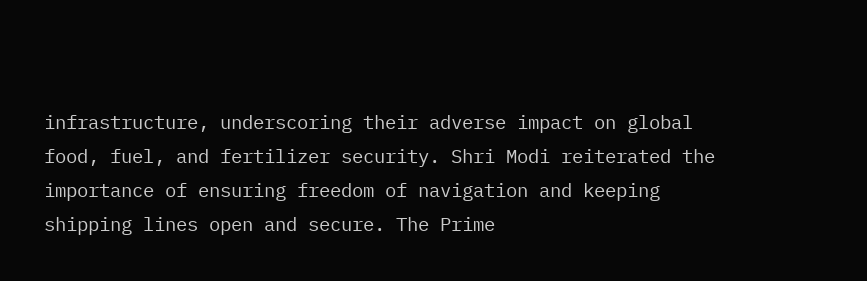infrastructure, underscoring their adverse impact on global food, fuel, and fertilizer security. Shri Modi reiterated the importance of ensuring freedom of navigation and keeping shipping lines open and secure. The Prime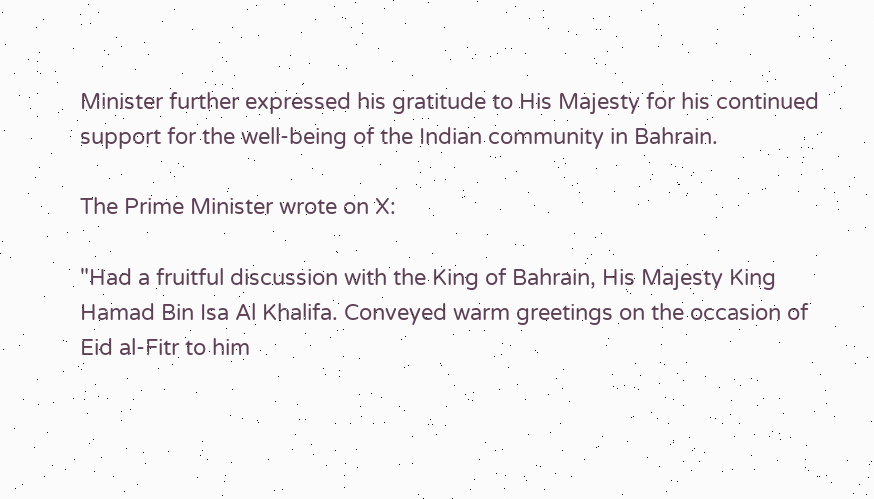Minister further expressed his gratitude to His Majesty for his continued support for the well-being of the Indian community in Bahrain.

The Prime Minister wrote on X:

"Had a fruitful discussion with the King of Bahrain, His Majesty King Hamad Bin Isa Al Khalifa. Conveyed warm greetings on the occasion of Eid al-Fitr to him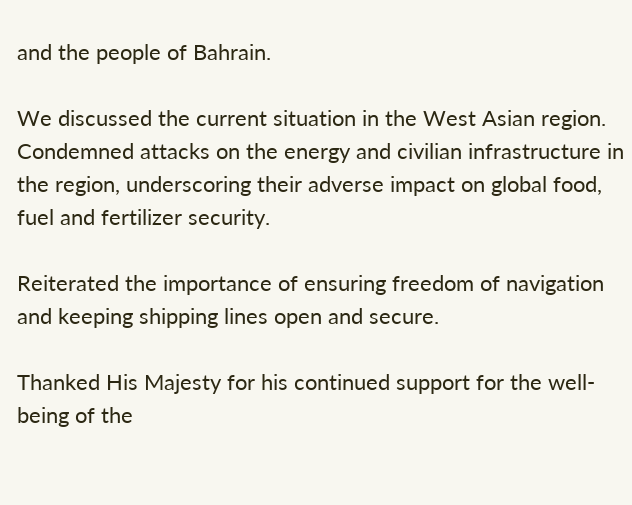and the people of Bahrain.

We discussed the current situation in the West Asian region. Condemned attacks on the energy and civilian infrastructure in the region, underscoring their adverse impact on global food, fuel and fertilizer security.

Reiterated the importance of ensuring freedom of navigation and keeping shipping lines open and secure.

Thanked His Majesty for his continued support for the well-being of the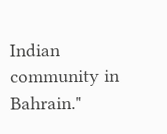Indian community in Bahrain."